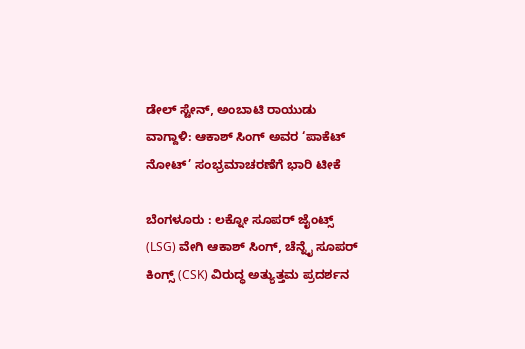ಡೇಲ್ ಸ್ಟೇನ್, ಅಂಬಾಟಿ ರಾಯುಡು ವಾಗ್ದಾಳಿ: ಆಕಾಶ್ ಸಿಂಗ್ ಅವರ ‘ಪಾಕೆಟ್ ನೋಟ್’ ಸಂಭ್ರಮಾಚರಣೆಗೆ ಭಾರಿ ಟೀಕೆ

ಬೆಂಗಳೂರು : ಲಕ್ನೋ ಸೂಪರ್ ಜೈಂಟ್ಸ್ (LSG) ವೇಗಿ ಆಕಾಶ್ ಸಿಂಗ್, ಚೆನ್ನೈ ಸೂಪರ್ ಕಿಂಗ್ಸ್ (CSK) ವಿರುದ್ಧ ಅತ್ಯುತ್ತಮ ಪ್ರದರ್ಶನ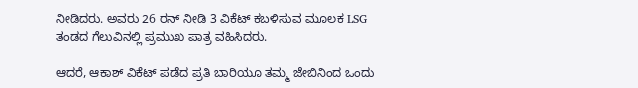ನೀಡಿದರು. ಅವರು 26 ರನ್ ನೀಡಿ 3 ವಿಕೆಟ್ ಕಬಳಿಸುವ ಮೂಲಕ LSG ತಂಡದ ಗೆಲುವಿನಲ್ಲಿ ಪ್ರಮುಖ ಪಾತ್ರ ವಹಿಸಿದರು.

ಆದರೆ, ಆಕಾಶ್ ವಿಕೆಟ್ ಪಡೆದ ಪ್ರತಿ ಬಾರಿಯೂ ತಮ್ಮ ಜೇಬಿನಿಂದ ಒಂದು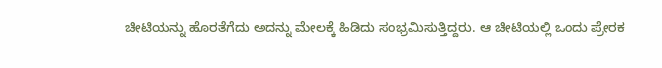ಚೀಟಿಯನ್ನು ಹೊರತೆಗೆದು ಅದನ್ನು ಮೇಲಕ್ಕೆ ಹಿಡಿದು ಸಂಭ್ರಮಿಸುತ್ತಿದ್ದರು. ಆ ಚೀಟಿಯಲ್ಲಿ ಒಂದು ಪ್ರೇರಕ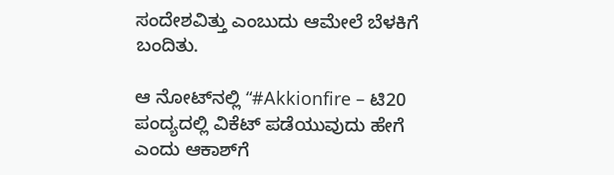ಸಂದೇಶವಿತ್ತು ಎಂಬುದು ಆಮೇಲೆ ಬೆಳಕಿಗೆ ಬಂದಿತು.

ಆ ನೋಟ್‌ನಲ್ಲಿ “#Akkionfire – ಟಿ20 ಪಂದ್ಯದಲ್ಲಿ ವಿಕೆಟ್ ಪಡೆಯುವುದು ಹೇಗೆ ಎಂದು ಆಕಾಶ್‌ಗೆ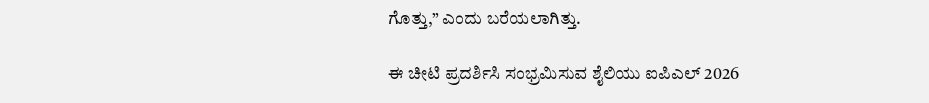ಗೊತ್ತು,” ಎಂದು ಬರೆಯಲಾಗಿತ್ತು.

ಈ ಚೀಟಿ ಪ್ರದರ್ಶಿಸಿ ಸಂಭ್ರಮಿಸುವ ಶೈಲಿಯು ಐಪಿಎಲ್ 2026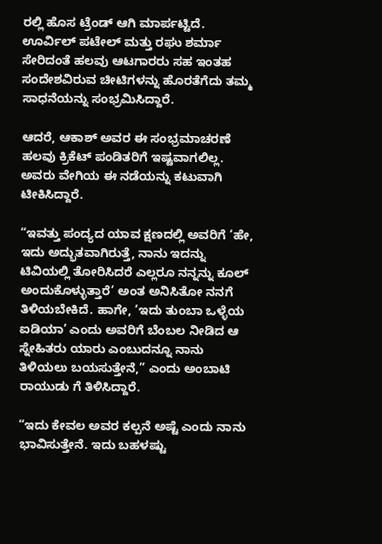ರಲ್ಲಿ ಹೊಸ ಟ್ರೆಂಡ್ ಆಗಿ ಮಾರ್ಪಟ್ಟಿದೆ. ಊರ್ವಿಲ್ ಪಟೇಲ್ ಮತ್ತು ರಘು ಶರ್ಮಾ ಸೇರಿದಂತೆ ಹಲವು ಆಟಗಾರರು ಸಹ ಇಂತಹ ಸಂದೇಶವಿರುವ ಚೀಟಿಗಳನ್ನು ಹೊರತೆಗೆದು ತಮ್ಮ ಸಾಧನೆಯನ್ನು ಸಂಭ್ರಮಿಸಿದ್ದಾರೆ.

ಆದರೆ, ಆಕಾಶ್ ಅವರ ಈ ಸಂಭ್ರಮಾಚರಣೆ ಹಲವು ಕ್ರಿಕೆಟ್ ಪಂಡಿತರಿಗೆ ಇಷ್ಟವಾಗಲಿಲ್ಲ. ಅವರು ವೇಗಿಯ ಈ ನಡೆಯನ್ನು ಕಟುವಾಗಿ ಟೀಕಿಸಿದ್ದಾರೆ.

“ಇವತ್ತು ಪಂದ್ಯದ ಯಾವ ಕ್ಷಣದಲ್ಲಿ ಅವರಿಗೆ ‘ಹೇ, ಇದು ಅದ್ಭುತವಾಗಿರುತ್ತೆ, ನಾನು ಇದನ್ನು ಟಿವಿಯಲ್ಲಿ ತೋರಿಸಿದರೆ ಎಲ್ಲರೂ ನನ್ನನ್ನು ಕೂಲ್ ಅಂದುಕೊಳ್ಳುತ್ತಾರೆ’ ಅಂತ ಅನಿಸಿತೋ ನನಗೆ ತಿಳಿಯಬೇಕಿದೆ. ಹಾಗೇ, ‘ಇದು ತುಂಬಾ ಒಳ್ಳೆಯ ಐಡಿಯಾ’ ಎಂದು ಅವರಿಗೆ ಬೆಂಬಲ ನೀಡಿದ ಆ ಸ್ನೇಹಿತರು ಯಾರು ಎಂಬುದನ್ನೂ ನಾನು ತಿಳಿಯಲು ಬಯಸುತ್ತೇನೆ,” ಎಂದು ಅಂಬಾಟಿ ರಾಯುಡು ಗೆ ತಿಳಿಸಿದ್ದಾರೆ.

“ಇದು ಕೇವಲ ಅವರ ಕಲ್ಪನೆ ಅಷ್ಟೆ ಎಂದು ನಾನು ಭಾವಿಸುತ್ತೇನೆ. ಇದು ಬಹಳಷ್ಟು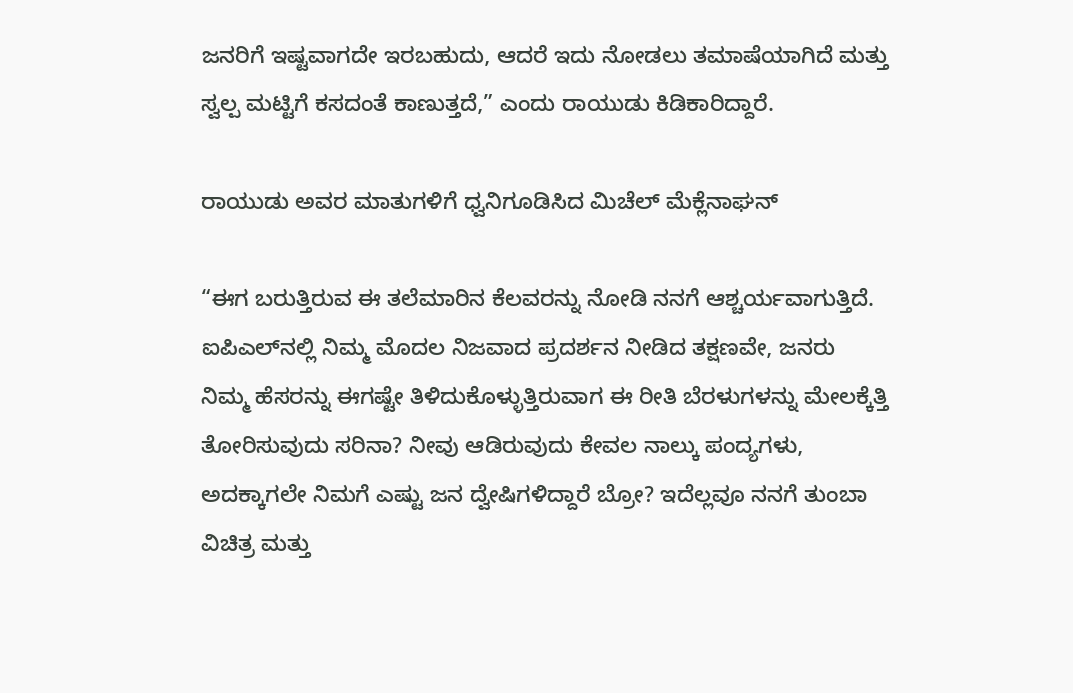ಜನರಿಗೆ ಇಷ್ಟವಾಗದೇ ಇರಬಹುದು, ಆದರೆ ಇದು ನೋಡಲು ತಮಾಷೆಯಾಗಿದೆ ಮತ್ತು ಸ್ವಲ್ಪ ಮಟ್ಟಿಗೆ ಕಸದಂತೆ ಕಾಣುತ್ತದೆ,” ಎಂದು ರಾಯುಡು ಕಿಡಿಕಾರಿದ್ದಾರೆ.

ರಾಯುಡು ಅವರ ಮಾತುಗಳಿಗೆ ಧ್ವನಿಗೂಡಿಸಿದ ಮಿಚೆಲ್ ಮೆಕ್ಲೆನಾಘನ್

“ಈಗ ಬರುತ್ತಿರುವ ಈ ತಲೆಮಾರಿನ ಕೆಲವರನ್ನು ನೋಡಿ ನನಗೆ ಆಶ್ಚರ್ಯವಾಗುತ್ತಿದೆ. ಐಪಿಎಲ್‌ನಲ್ಲಿ ನಿಮ್ಮ ಮೊದಲ ನಿಜವಾದ ಪ್ರದರ್ಶನ ನೀಡಿದ ತಕ್ಷಣವೇ, ಜನರು ನಿಮ್ಮ ಹೆಸರನ್ನು ಈಗಷ್ಟೇ ತಿಳಿದುಕೊಳ್ಳುತ್ತಿರುವಾಗ ಈ ರೀತಿ ಬೆರಳುಗಳನ್ನು ಮೇಲಕ್ಕೆತ್ತಿ ತೋರಿಸುವುದು ಸರಿನಾ? ನೀವು ಆಡಿರುವುದು ಕೇವಲ ನಾಲ್ಕು ಪಂದ್ಯಗಳು, ಅದಕ್ಕಾಗಲೇ ನಿಮಗೆ ಎಷ್ಟು ಜನ ದ್ವೇಷಿಗಳಿದ್ದಾರೆ ಬ್ರೋ? ಇದೆಲ್ಲವೂ ನನಗೆ ತುಂಬಾ ವಿಚಿತ್ರ ಮತ್ತು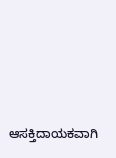ಆಸಕ್ತಿದಾಯಕವಾಗಿ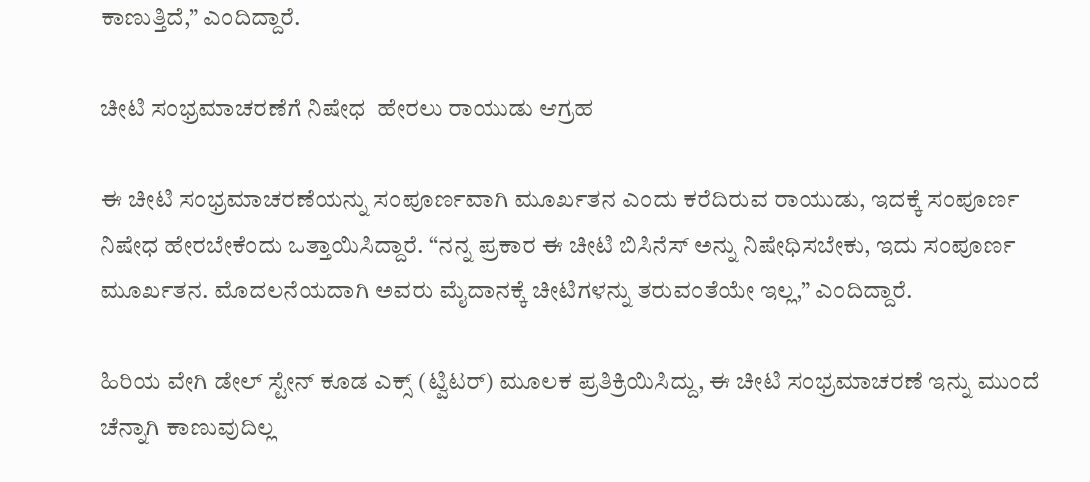ಕಾಣುತ್ತಿದೆ,” ಎಂದಿದ್ದಾರೆ.

ಚೀಟಿ ಸಂಭ್ರಮಾಚರಣೆಗೆ ನಿಷೇಧ  ಹೇರಲು ರಾಯುಡು ಆಗ್ರಹ

ಈ ಚೀಟಿ ಸಂಭ್ರಮಾಚರಣೆಯನ್ನು ಸಂಪೂರ್ಣವಾಗಿ ಮೂರ್ಖತನ ಎಂದು ಕರೆದಿರುವ ರಾಯುಡು, ಇದಕ್ಕೆ ಸಂಪೂರ್ಣ ನಿಷೇಧ ಹೇರಬೇಕೆಂದು ಒತ್ತಾಯಿಸಿದ್ದಾರೆ. “ನನ್ನ ಪ್ರಕಾರ ಈ ಚೀಟಿ ಬಿಸಿನೆಸ್‌ ಅನ್ನು ನಿಷೇಧಿಸಬೇಕು, ಇದು ಸಂಪೂರ್ಣ ಮೂರ್ಖತನ. ಮೊದಲನೆಯದಾಗಿ ಅವರು ಮೈದಾನಕ್ಕೆ ಚೀಟಿಗಳನ್ನು ತರುವಂತೆಯೇ ಇಲ್ಲ,” ಎಂದಿದ್ದಾರೆ.

ಹಿರಿಯ ವೇಗಿ ಡೇಲ್ ಸ್ಟೇನ್ ಕೂಡ ಎಕ್ಸ್ (ಟ್ವಿಟರ್) ಮೂಲಕ ಪ್ರತಿಕ್ರಿಯಿಸಿದ್ದು, ಈ ಚೀಟಿ ಸಂಭ್ರಮಾಚರಣೆ ಇನ್ನು ಮುಂದೆ ಚೆನ್ನಾಗಿ ಕಾಣುವುದಿಲ್ಲ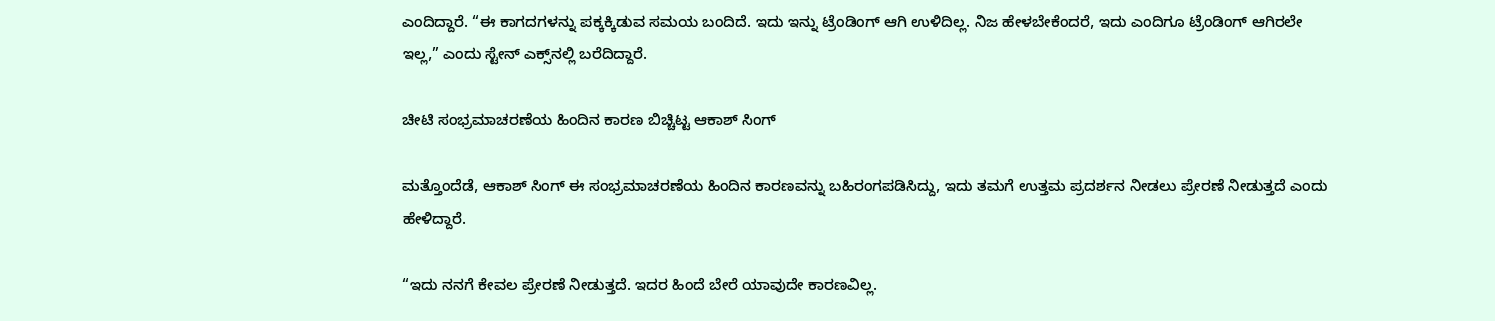ಎಂದಿದ್ದಾರೆ. “ಈ ಕಾಗದಗಳನ್ನು ಪಕ್ಕಕ್ಕಿಡುವ ಸಮಯ ಬಂದಿದೆ. ಇದು ಇನ್ನು ಟ್ರೆಂಡಿಂಗ್ ಆಗಿ ಉಳಿದಿಲ್ಲ. ನಿಜ ಹೇಳಬೇಕೆಂದರೆ, ಇದು ಎಂದಿಗೂ ಟ್ರೆಂಡಿಂಗ್ ಆಗಿರಲೇ ಇಲ್ಲ,” ಎಂದು ಸ್ಟೇನ್ ಎಕ್ಸ್‌ನಲ್ಲಿ ಬರೆದಿದ್ದಾರೆ.

ಚೀಟಿ ಸಂಭ್ರಮಾಚರಣೆಯ ಹಿಂದಿನ ಕಾರಣ ಬಿಚ್ಚಿಟ್ಟ ಆಕಾಶ್ ಸಿಂಗ್

ಮತ್ತೊಂದೆಡೆ, ಆಕಾಶ್ ಸಿಂಗ್ ಈ ಸಂಭ್ರಮಾಚರಣೆಯ ಹಿಂದಿನ ಕಾರಣವನ್ನು ಬಹಿರಂಗಪಡಿಸಿದ್ದು, ಇದು ತಮಗೆ ಉತ್ತಮ ಪ್ರದರ್ಶನ ನೀಡಲು ಪ್ರೇರಣೆ ನೀಡುತ್ತದೆ ಎಂದು ಹೇಳಿದ್ದಾರೆ.

“ಇದು ನನಗೆ ಕೇವಲ ಪ್ರೇರಣೆ ನೀಡುತ್ತದೆ. ಇದರ ಹಿಂದೆ ಬೇರೆ ಯಾವುದೇ ಕಾರಣವಿಲ್ಲ.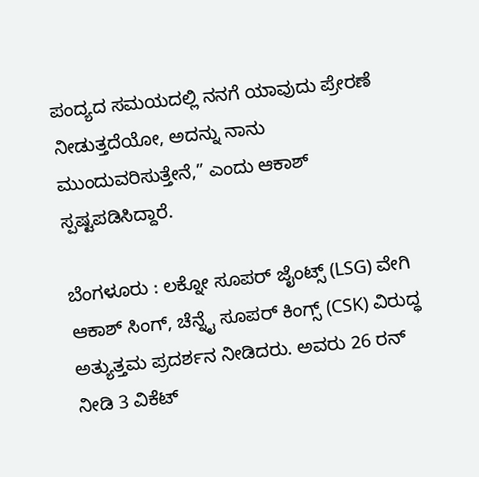ಪಂದ್ಯದ ಸಮಯದಲ್ಲಿ ನನಗೆ ಯಾವುದು ಪ್ರೇರಣೆ ನೀಡುತ್ತದೆಯೋ, ಅದನ್ನು ನಾನು ಮುಂದುವರಿಸುತ್ತೇನೆ,” ಎಂದು ಆಕಾಶ್ ಸ್ಪಷ್ಟಪಡಿಸಿದ್ದಾರೆ.

ಬೆಂಗಳೂರು : ಲಕ್ನೋ ಸೂಪರ್ ಜೈಂಟ್ಸ್ (LSG) ವೇಗಿ ಆಕಾಶ್ ಸಿಂಗ್, ಚೆನ್ನೈ ಸೂಪರ್ ಕಿಂಗ್ಸ್ (CSK) ವಿರುದ್ಧ ಅತ್ಯುತ್ತಮ ಪ್ರದರ್ಶನ ನೀಡಿದರು. ಅವರು 26 ರನ್ ನೀಡಿ 3 ವಿಕೆಟ್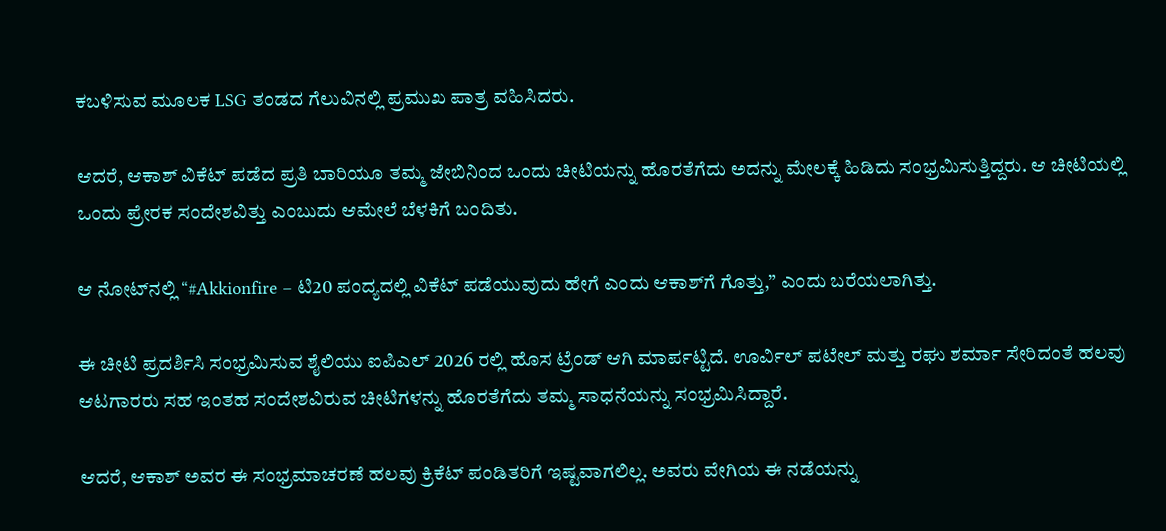ಕಬಳಿಸುವ ಮೂಲಕ LSG ತಂಡದ ಗೆಲುವಿನಲ್ಲಿ ಪ್ರಮುಖ ಪಾತ್ರ ವಹಿಸಿದರು.

ಆದರೆ, ಆಕಾಶ್ ವಿಕೆಟ್ ಪಡೆದ ಪ್ರತಿ ಬಾರಿಯೂ ತಮ್ಮ ಜೇಬಿನಿಂದ ಒಂದು ಚೀಟಿಯನ್ನು ಹೊರತೆಗೆದು ಅದನ್ನು ಮೇಲಕ್ಕೆ ಹಿಡಿದು ಸಂಭ್ರಮಿಸುತ್ತಿದ್ದರು. ಆ ಚೀಟಿಯಲ್ಲಿ ಒಂದು ಪ್ರೇರಕ ಸಂದೇಶವಿತ್ತು ಎಂಬುದು ಆಮೇಲೆ ಬೆಳಕಿಗೆ ಬಂದಿತು.

ಆ ನೋಟ್‌ನಲ್ಲಿ “#Akkionfire – ಟಿ20 ಪಂದ್ಯದಲ್ಲಿ ವಿಕೆಟ್ ಪಡೆಯುವುದು ಹೇಗೆ ಎಂದು ಆಕಾಶ್‌ಗೆ ಗೊತ್ತು,” ಎಂದು ಬರೆಯಲಾಗಿತ್ತು.

ಈ ಚೀಟಿ ಪ್ರದರ್ಶಿಸಿ ಸಂಭ್ರಮಿಸುವ ಶೈಲಿಯು ಐಪಿಎಲ್ 2026 ರಲ್ಲಿ ಹೊಸ ಟ್ರೆಂಡ್ ಆಗಿ ಮಾರ್ಪಟ್ಟಿದೆ. ಊರ್ವಿಲ್ ಪಟೇಲ್ ಮತ್ತು ರಘು ಶರ್ಮಾ ಸೇರಿದಂತೆ ಹಲವು ಆಟಗಾರರು ಸಹ ಇಂತಹ ಸಂದೇಶವಿರುವ ಚೀಟಿಗಳನ್ನು ಹೊರತೆಗೆದು ತಮ್ಮ ಸಾಧನೆಯನ್ನು ಸಂಭ್ರಮಿಸಿದ್ದಾರೆ.

ಆದರೆ, ಆಕಾಶ್ ಅವರ ಈ ಸಂಭ್ರಮಾಚರಣೆ ಹಲವು ಕ್ರಿಕೆಟ್ ಪಂಡಿತರಿಗೆ ಇಷ್ಟವಾಗಲಿಲ್ಲ. ಅವರು ವೇಗಿಯ ಈ ನಡೆಯನ್ನು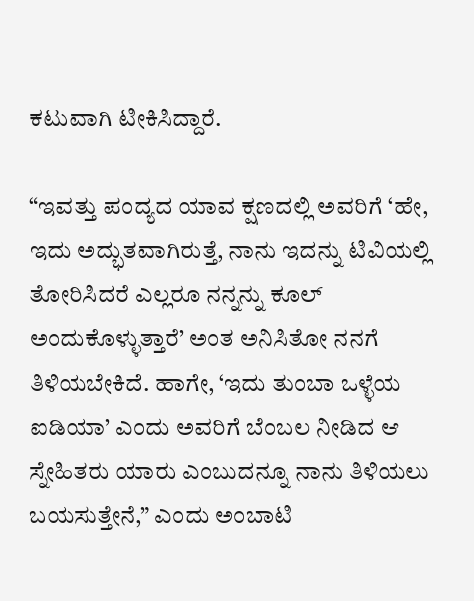ಕಟುವಾಗಿ ಟೀಕಿಸಿದ್ದಾರೆ.

“ಇವತ್ತು ಪಂದ್ಯದ ಯಾವ ಕ್ಷಣದಲ್ಲಿ ಅವರಿಗೆ ‘ಹೇ, ಇದು ಅದ್ಭುತವಾಗಿರುತ್ತೆ, ನಾನು ಇದನ್ನು ಟಿವಿಯಲ್ಲಿ ತೋರಿಸಿದರೆ ಎಲ್ಲರೂ ನನ್ನನ್ನು ಕೂಲ್ ಅಂದುಕೊಳ್ಳುತ್ತಾರೆ’ ಅಂತ ಅನಿಸಿತೋ ನನಗೆ ತಿಳಿಯಬೇಕಿದೆ. ಹಾಗೇ, ‘ಇದು ತುಂಬಾ ಒಳ್ಳೆಯ ಐಡಿಯಾ’ ಎಂದು ಅವರಿಗೆ ಬೆಂಬಲ ನೀಡಿದ ಆ ಸ್ನೇಹಿತರು ಯಾರು ಎಂಬುದನ್ನೂ ನಾನು ತಿಳಿಯಲು ಬಯಸುತ್ತೇನೆ,” ಎಂದು ಅಂಬಾಟಿ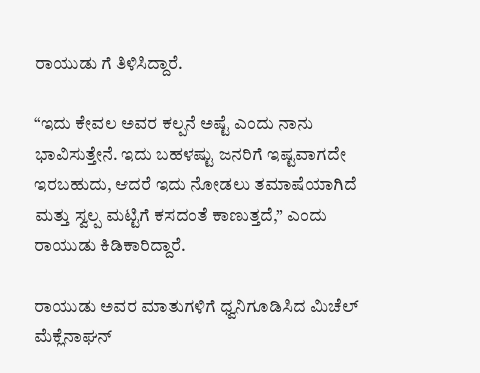ರಾಯುಡು ಗೆ ತಿಳಿಸಿದ್ದಾರೆ.

“ಇದು ಕೇವಲ ಅವರ ಕಲ್ಪನೆ ಅಷ್ಟೆ ಎಂದು ನಾನು ಭಾವಿಸುತ್ತೇನೆ. ಇದು ಬಹಳಷ್ಟು ಜನರಿಗೆ ಇಷ್ಟವಾಗದೇ ಇರಬಹುದು, ಆದರೆ ಇದು ನೋಡಲು ತಮಾಷೆಯಾಗಿದೆ ಮತ್ತು ಸ್ವಲ್ಪ ಮಟ್ಟಿಗೆ ಕಸದಂತೆ ಕಾಣುತ್ತದೆ,” ಎಂದು ರಾಯುಡು ಕಿಡಿಕಾರಿದ್ದಾರೆ.

ರಾಯುಡು ಅವರ ಮಾತುಗಳಿಗೆ ಧ್ವನಿಗೂಡಿಸಿದ ಮಿಚೆಲ್ ಮೆಕ್ಲೆನಾಘನ್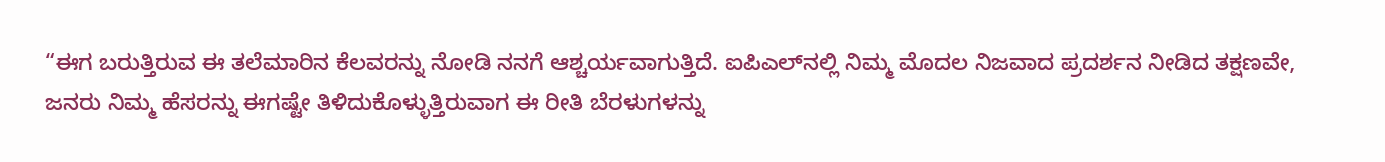“ಈಗ ಬರುತ್ತಿರುವ ಈ ತಲೆಮಾರಿನ ಕೆಲವರನ್ನು ನೋಡಿ ನನಗೆ ಆಶ್ಚರ್ಯವಾಗುತ್ತಿದೆ. ಐಪಿಎಲ್‌ನಲ್ಲಿ ನಿಮ್ಮ ಮೊದಲ ನಿಜವಾದ ಪ್ರದರ್ಶನ ನೀಡಿದ ತಕ್ಷಣವೇ, ಜನರು ನಿಮ್ಮ ಹೆಸರನ್ನು ಈಗಷ್ಟೇ ತಿಳಿದುಕೊಳ್ಳುತ್ತಿರುವಾಗ ಈ ರೀತಿ ಬೆರಳುಗಳನ್ನು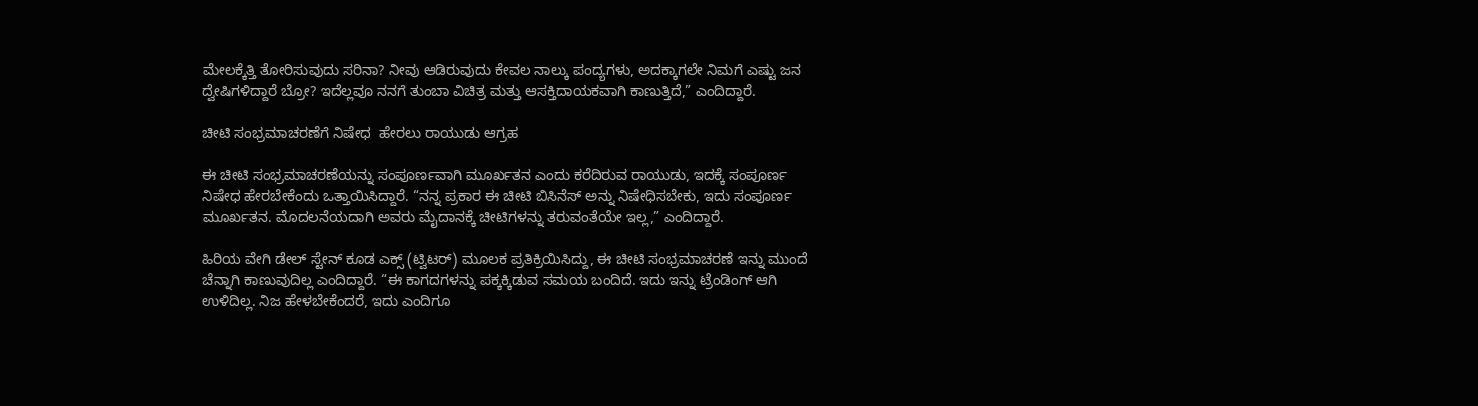ಮೇಲಕ್ಕೆತ್ತಿ ತೋರಿಸುವುದು ಸರಿನಾ? ನೀವು ಆಡಿರುವುದು ಕೇವಲ ನಾಲ್ಕು ಪಂದ್ಯಗಳು, ಅದಕ್ಕಾಗಲೇ ನಿಮಗೆ ಎಷ್ಟು ಜನ ದ್ವೇಷಿಗಳಿದ್ದಾರೆ ಬ್ರೋ? ಇದೆಲ್ಲವೂ ನನಗೆ ತುಂಬಾ ವಿಚಿತ್ರ ಮತ್ತು ಆಸಕ್ತಿದಾಯಕವಾಗಿ ಕಾಣುತ್ತಿದೆ,” ಎಂದಿದ್ದಾರೆ.

ಚೀಟಿ ಸಂಭ್ರಮಾಚರಣೆಗೆ ನಿಷೇಧ  ಹೇರಲು ರಾಯುಡು ಆಗ್ರಹ

ಈ ಚೀಟಿ ಸಂಭ್ರಮಾಚರಣೆಯನ್ನು ಸಂಪೂರ್ಣವಾಗಿ ಮೂರ್ಖತನ ಎಂದು ಕರೆದಿರುವ ರಾಯುಡು, ಇದಕ್ಕೆ ಸಂಪೂರ್ಣ ನಿಷೇಧ ಹೇರಬೇಕೆಂದು ಒತ್ತಾಯಿಸಿದ್ದಾರೆ. “ನನ್ನ ಪ್ರಕಾರ ಈ ಚೀಟಿ ಬಿಸಿನೆಸ್‌ ಅನ್ನು ನಿಷೇಧಿಸಬೇಕು, ಇದು ಸಂಪೂರ್ಣ ಮೂರ್ಖತನ. ಮೊದಲನೆಯದಾಗಿ ಅವರು ಮೈದಾನಕ್ಕೆ ಚೀಟಿಗಳನ್ನು ತರುವಂತೆಯೇ ಇಲ್ಲ,” ಎಂದಿದ್ದಾರೆ.

ಹಿರಿಯ ವೇಗಿ ಡೇಲ್ ಸ್ಟೇನ್ ಕೂಡ ಎಕ್ಸ್ (ಟ್ವಿಟರ್) ಮೂಲಕ ಪ್ರತಿಕ್ರಿಯಿಸಿದ್ದು, ಈ ಚೀಟಿ ಸಂಭ್ರಮಾಚರಣೆ ಇನ್ನು ಮುಂದೆ ಚೆನ್ನಾಗಿ ಕಾಣುವುದಿಲ್ಲ ಎಂದಿದ್ದಾರೆ. “ಈ ಕಾಗದಗಳನ್ನು ಪಕ್ಕಕ್ಕಿಡುವ ಸಮಯ ಬಂದಿದೆ. ಇದು ಇನ್ನು ಟ್ರೆಂಡಿಂಗ್ ಆಗಿ ಉಳಿದಿಲ್ಲ. ನಿಜ ಹೇಳಬೇಕೆಂದರೆ, ಇದು ಎಂದಿಗೂ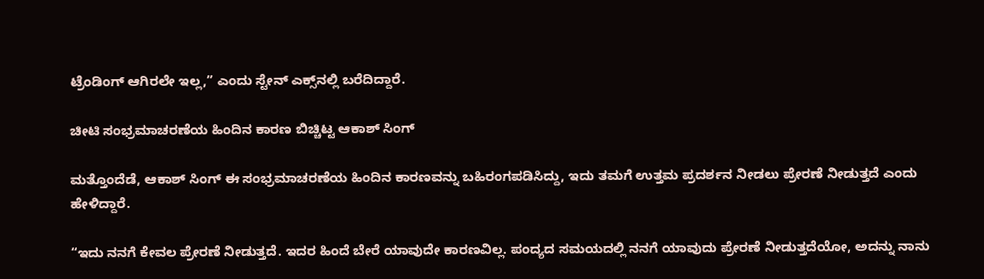ಟ್ರೆಂಡಿಂಗ್ ಆಗಿರಲೇ ಇಲ್ಲ,” ಎಂದು ಸ್ಟೇನ್ ಎಕ್ಸ್‌ನಲ್ಲಿ ಬರೆದಿದ್ದಾರೆ.

ಚೀಟಿ ಸಂಭ್ರಮಾಚರಣೆಯ ಹಿಂದಿನ ಕಾರಣ ಬಿಚ್ಚಿಟ್ಟ ಆಕಾಶ್ ಸಿಂಗ್

ಮತ್ತೊಂದೆಡೆ, ಆಕಾಶ್ ಸಿಂಗ್ ಈ ಸಂಭ್ರಮಾಚರಣೆಯ ಹಿಂದಿನ ಕಾರಣವನ್ನು ಬಹಿರಂಗಪಡಿಸಿದ್ದು, ಇದು ತಮಗೆ ಉತ್ತಮ ಪ್ರದರ್ಶನ ನೀಡಲು ಪ್ರೇರಣೆ ನೀಡುತ್ತದೆ ಎಂದು ಹೇಳಿದ್ದಾರೆ.

“ಇದು ನನಗೆ ಕೇವಲ ಪ್ರೇರಣೆ ನೀಡುತ್ತದೆ. ಇದರ ಹಿಂದೆ ಬೇರೆ ಯಾವುದೇ ಕಾರಣವಿಲ್ಲ. ಪಂದ್ಯದ ಸಮಯದಲ್ಲಿ ನನಗೆ ಯಾವುದು ಪ್ರೇರಣೆ ನೀಡುತ್ತದೆಯೋ, ಅದನ್ನು ನಾನು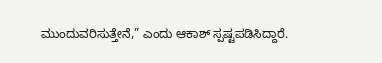ಮುಂದುವರಿಸುತ್ತೇನೆ,” ಎಂದು ಆಕಾಶ್ ಸ್ಪಷ್ಟಪಡಿಸಿದ್ದಾರೆ.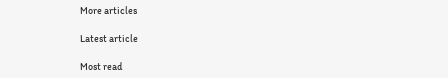More articles

Latest article

Most read